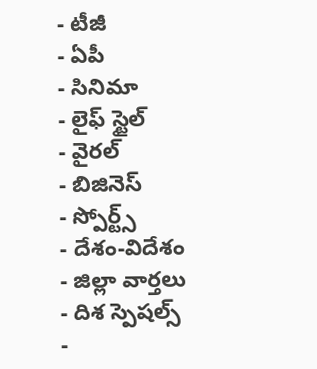- టీజీ
- ఏపీ
- సినిమా
- లైఫ్ స్టైల్
- వైరల్
- బిజినెస్
- స్పోర్ట్స్
- దేశం-విదేశం
- జిల్లా వార్తలు
- దిశ స్పెషల్స్
-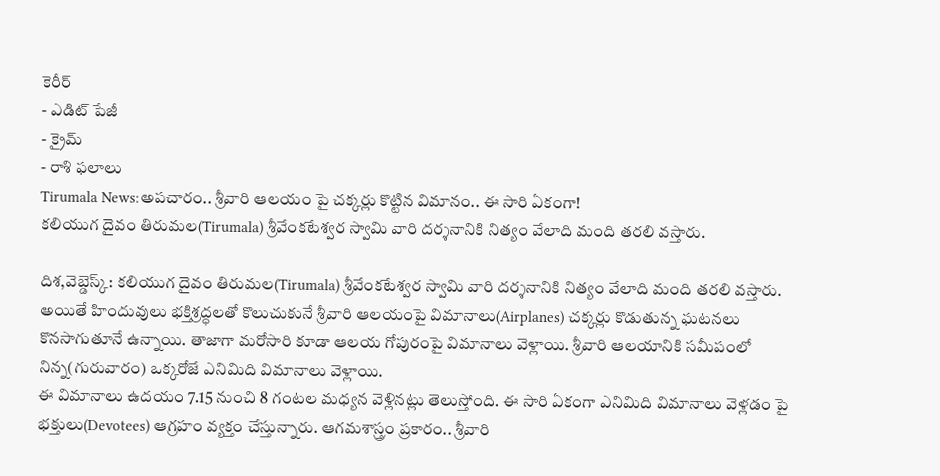కెరీర్
- ఎడిట్ పేజీ
- క్రైమ్
- రాశి ఫలాలు
Tirumala News:అపచారం.. శ్రీవారి ఆలయం పై చక్కర్లు కొట్టిన విమానం.. ఈ సారి ఏకంగా!
కలియుగ దైవం తిరుమల(Tirumala) శ్రీవేంకటేశ్వర స్వామి వారి దర్శనానికి నిత్యం వేలాది మంది తరలి వస్తారు.

దిశ,వెబ్డెస్క్: కలియుగ దైవం తిరుమల(Tirumala) శ్రీవేంకటేశ్వర స్వామి వారి దర్శనానికి నిత్యం వేలాది మంది తరలి వస్తారు. అయితే హిందువులు భక్తిశ్రద్ధలతో కొలుచుకునే శ్రీవారి ఆలయంపై విమానాలు(Airplanes) చక్కర్లు కొడుతున్న ఘటనలు కొనసాగుతూనే ఉన్నాయి. తాజాగా మరోసారి కూడా ఆలయ గోపురంపై విమానాలు వెళ్లాయి. శ్రీవారి ఆలయానికి సమీపంలో నిన్న(గురువారం) ఒక్కరోజే ఎనిమిది విమానాలు వెళ్లాయి.
ఈ విమానాలు ఉదయం 7.15 నుంచి 8 గంటల మధ్యన వెళ్లినట్లు తెలుస్తోంది. ఈ సారి ఏకంగా ఎనిమిది విమానాలు వెళ్లడం పై భక్తులు(Devotees) ఆగ్రహం వ్యక్తం చేస్తున్నారు. ఆగమశాస్త్రం ప్రకారం.. శ్రీవారి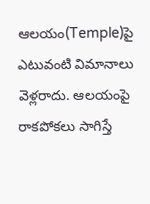ఆలయం(Temple)పై ఎటువంటి విమానాలు వెళ్లరాదు. ఆలయంపై రాకపోకలు సాగిస్తే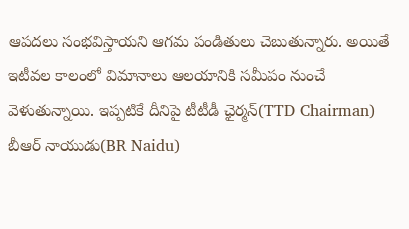ఆపదలు సంభవిస్తాయని ఆగమ పండితులు చెబుతున్నారు. అయితే ఇటీవల కాలంలో విమానాలు ఆలయానికి సమీపం నుంచే వెళుతున్నాయి. ఇప్పటికే దీనిపై టీటీడీ ఛైర్మన్(TTD Chairman) బీఆర్ నాయుడు(BR Naidu)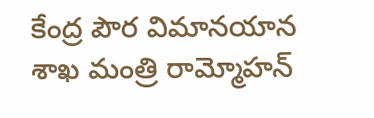కేంద్ర పౌర విమానయాన శాఖ మంత్రి రామ్మోహన్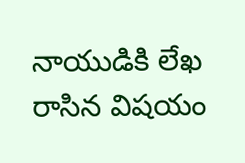నాయుడికి లేఖ రాసిన విషయం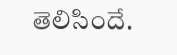తెలిసిందే.